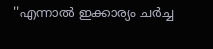''എന്നാൽ ഇക്കാര്യം ചർച്ച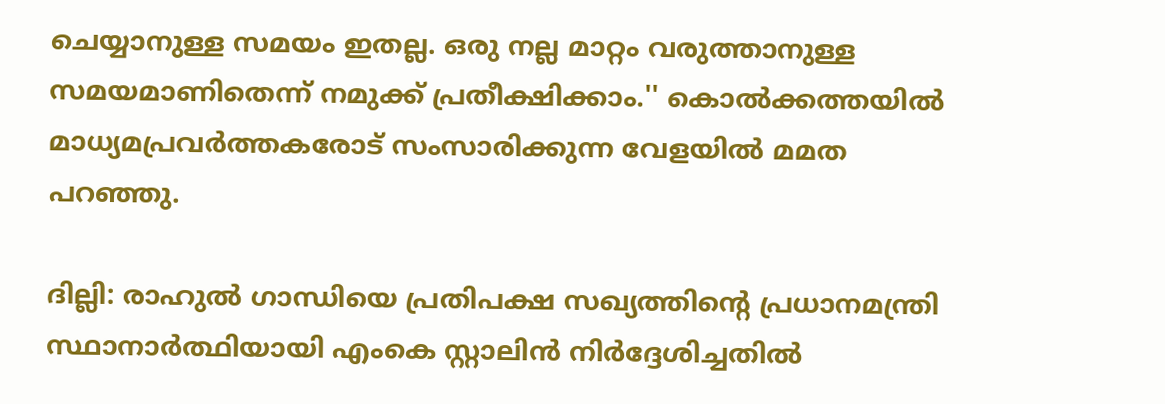ചെയ്യാനുള്ള സമയം ഇതല്ല. ഒരു നല്ല മാറ്റം വരുത്താനുള്ള സമയമാണിതെന്ന് നമുക്ക് പ്രതീക്ഷിക്കാം.'' കൊൽക്കത്തയിൽ മാധ്യമപ്രവർത്തകരോട് സംസാരിക്കുന്ന വേളയിൽ മമത പറഞ്ഞു.

ദില്ലി: രാഹുല്‍ ഗാന്ധിയെ പ്രതിപക്ഷ സഖ്യത്തിന്‍റെ പ്രധാനമന്ത്രി സ്ഥാനാര്‍ത്ഥിയായി എംകെ സ്റ്റാലിന്‍ നിര്‍ദ്ദേശിച്ചതില്‍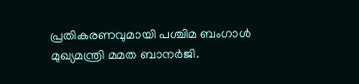പ്രതികരണവുമായി പശ്ചിമ ബംഗാൾ മുഖ്യമന്ത്രി മമത ബാനർജി.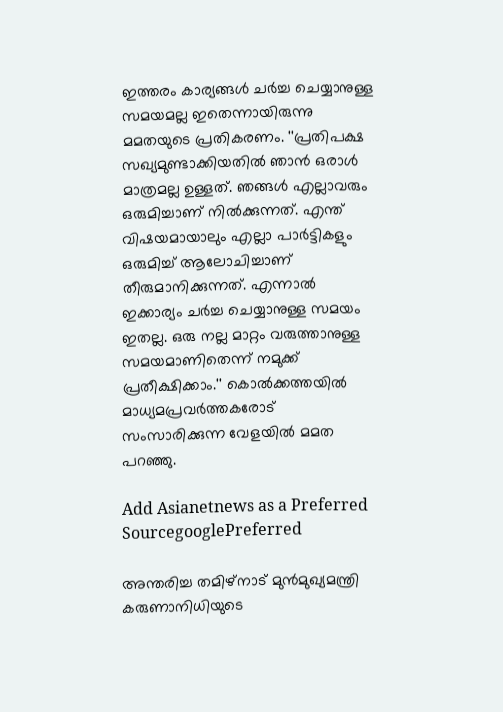ഇത്തരം കാര്യങ്ങൾ ചർച്ച ചെയ്യാനുള്ള സമയമല്ല ഇതെന്നായിരുന്നു മമതയുടെ പ്രതികരണം. ''പ്രതിപക്ഷ സഖ്യമുണ്ടാക്കിയതിൽ ഞാൻ ഒരാൾ മാത്രമല്ല ഉള്ളത്. ഞങ്ങൾ എല്ലാവരും ഒരുമിച്ചാണ് നിൽക്കുന്നത്. എന്ത് വിഷയമായാലും എല്ലാ പാർട്ടികളും ഒരുമിച്ച് ആലോചിച്ചാണ് തീരുമാനിക്കുന്നത്. എന്നാൽ ഇക്കാര്യം ചർച്ച ചെയ്യാനുള്ള സമയം ഇതല്ല. ഒരു നല്ല മാറ്റം വരുത്താനുള്ള സമയമാണിതെന്ന് നമുക്ക് പ്രതീക്ഷിക്കാം.'' കൊൽക്കത്തയിൽ മാധ്യമപ്രവർത്തകരോട് സംസാരിക്കുന്ന വേളയിൽ മമത പറഞ്ഞു.

Add Asianetnews as a Preferred SourcegooglePreferred

അന്തരിച്ച തമിഴ്നാട് മുൻമുഖ്യമന്ത്രി കരുണാനിധിയുടെ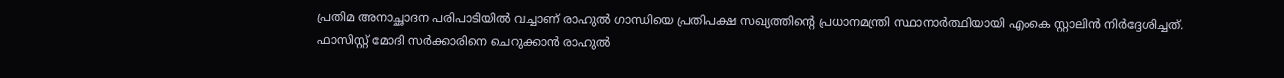പ്രതിമ അനാച്ഛാദന പരിപാടിയിൽ വച്ചാണ് രാഹുൽ ഗാന്ധിയെ പ്രതിപക്ഷ സഖ്യത്തിന്റെ പ്രധാനമന്ത്രി സ്ഥാനാർത്ഥിയായി എംകെ സ്റ്റാലിൻ നിർദ്ദേശിച്ചത്. ഫാസിസ്റ്റ് മോദി സർക്കാരിനെ ചെറുക്കാൻ രാഹുൽ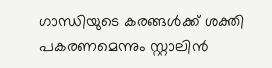ഗാന്ധിയുടെ കരങ്ങൾക്ക് ശക്തി പകരണമെന്നും സ്റ്റാലിൻ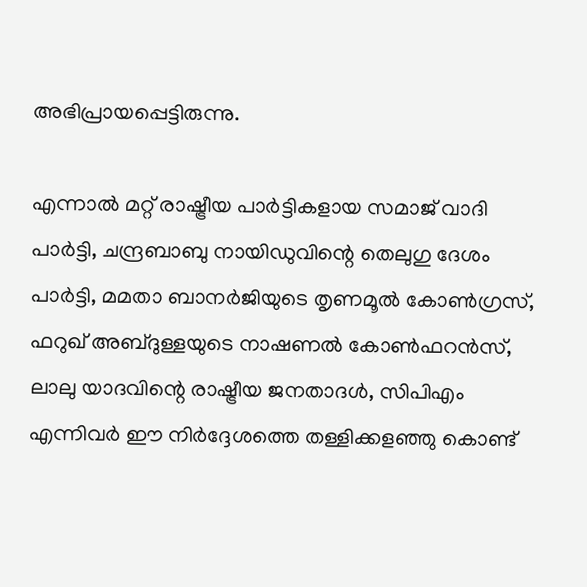അഭിപ്രായപ്പെട്ടിരുന്നു.

എന്നാൽ മറ്റ് രാഷ്ട്രീയ പാർട്ടികളായ സമാജ് വാദി പാർട്ടി, ചന്ദ്രബാബു നായിഡുവിന്റെ തെലുഗു ദേശം പാർട്ടി, മമതാ ബാനർജിയുടെ തൃണമൂൽ കോൺഗ്രസ്, ഫറുഖ് അബ്ദുള്ളയുടെ നാഷണല്‍ കോൺഫറൻസ്, ലാലു യാദവിന്റെ രാഷ്ട്രീയ ജനതാദൾ, സിപിഎം എന്നിവർ ഈ നിർദ്ദേശത്തെ തള്ളിക്കളഞ്ഞു കൊണ്ട്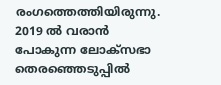രംഗത്തെത്തിയിരുന്നു. 2019 ൽ വരാൻ പോകുന്ന ലോക്സഭാ തെരഞ്ഞെടുപ്പിൽ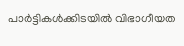പാർട്ടികൾക്കിടയിൽ‌ വിഭാഗീയത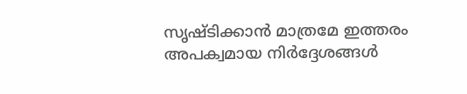സൃഷ്ടിക്കാൻ മാത്രമേ ഇത്തരം അപക്വമായ നിർദ്ദേശങ്ങൾ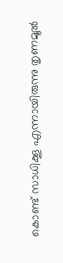കൊണ്ട് സാധിക്കൂ എന്നായിരുന്നു തൃണമൂൽ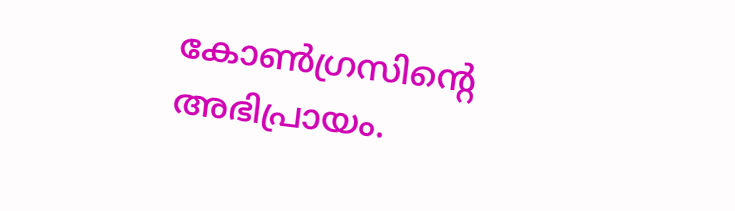കോൺഗ്രസിന്റെ അഭിപ്രായം.